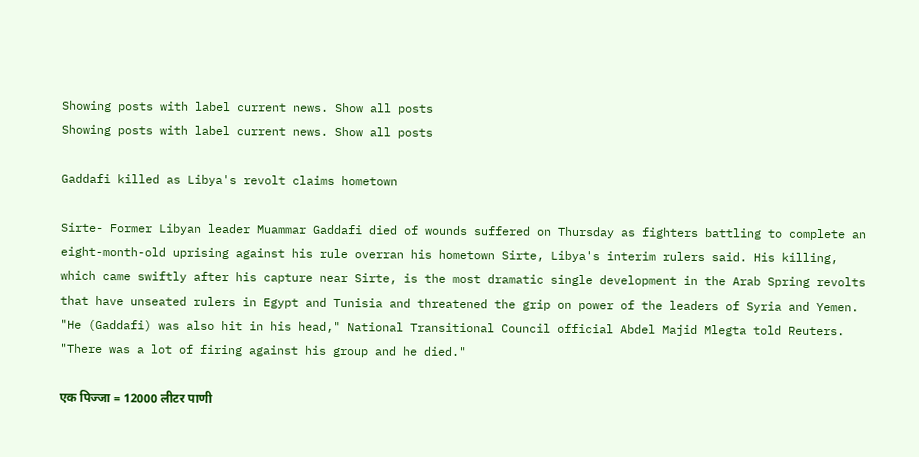Showing posts with label current news. Show all posts
Showing posts with label current news. Show all posts

Gaddafi killed as Libya's revolt claims hometown

Sirte- Former Libyan leader Muammar Gaddafi died of wounds suffered on Thursday as fighters battling to complete an eight-month-old uprising against his rule overran his hometown Sirte, Libya's interim rulers said. His killing, which came swiftly after his capture near Sirte, is the most dramatic single development in the Arab Spring revolts that have unseated rulers in Egypt and Tunisia and threatened the grip on power of the leaders of Syria and Yemen. "He (Gaddafi) was also hit in his head," National Transitional Council official Abdel Majid Mlegta told Reuters. "There was a lot of firing against his group and he died."

एक पिज्‍जा = 12000 लीटर पाणी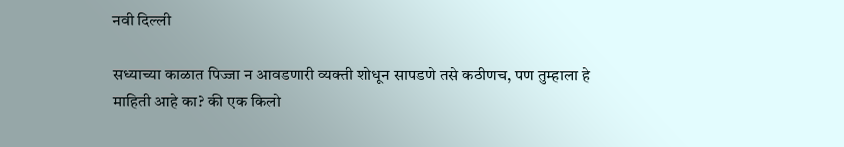नवी दिल्‍ली

सध्‍याच्‍या काळात पिज्जा न आवडणारी व्‍यक्ती शोधून सापडणे तसे कठीणच, पण तुम्हाला हे माहिती आहे का? की एक किलो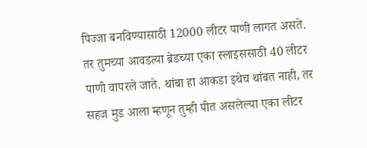पिज्जा बनविण्‍यासाठी 12000 लीटर पाणी लागत असते. तर तुमच्‍या आवडत्‍या ब्रेडच्‍या एका स्लाइससाठी 40 लीटर पाणी वापरले जाते. थांबा हा आकडा इथेच थांबत नाही, तर सहज मुड आला म्हणून तुम्ही पीत असलेल्‍या एका लीटर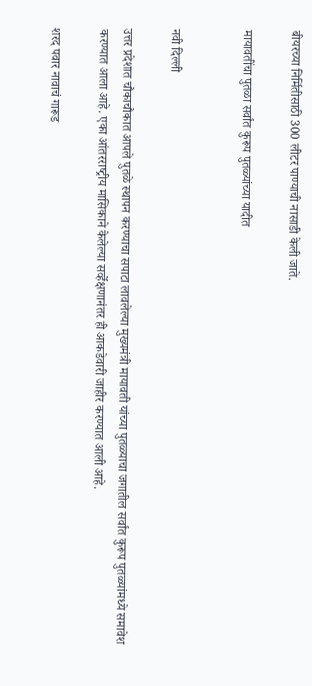बीयरच्‍या निर्मितीसाठी 300 लीटर पाण्‍याची नासाडी केली जाते.

मायावतींचा पुतळा सर्वांत कुरूप पुतळ्यांच्‍या यादीत


नवी दिल्ली

उत्तर प्रदेशात चौकाचौकात आपले पुतळे स्‍थापन करण्‍याचा सपाटा लावलेल्‍या मुख्यमंत्री मायावती यांच्‍या पुतळ्याचा जगातील सर्वांत कुरूप पुतळ्यांमध्‍ये समावेश करण्‍यात आला आहे. एका आंतरराष्‍ट्रीय मासिकाने केलेल्‍या सर्व्‍हेक्षणानंतर ही आकडेवारी जाहीर करण्‍यात आली आहे.

शरद पवार नावाचं गारूड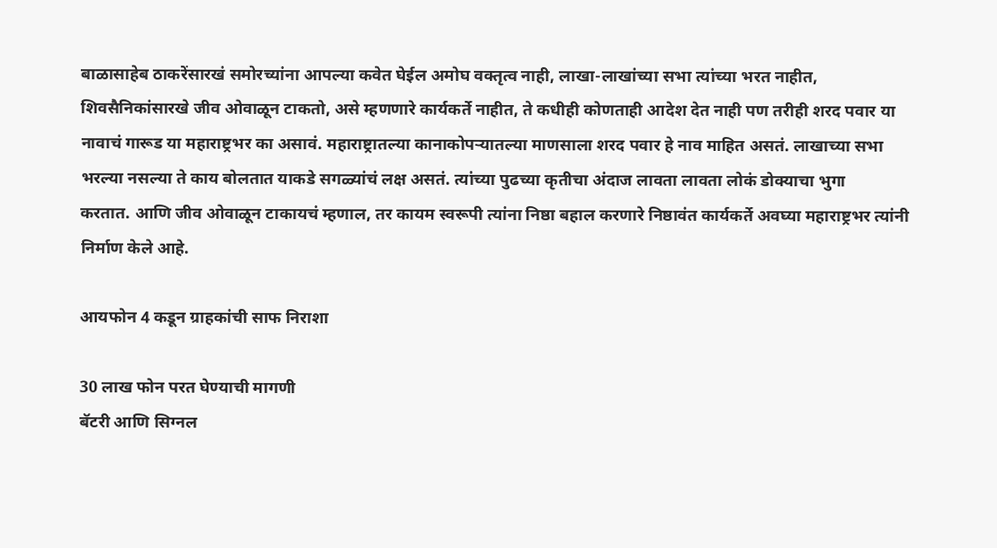बाळासाहेब ठाकरेंसारखं समोरच्यांना आपल्या कवेत घेईल अमोघ वक्तृत्व नाही, लाखा-लाखांच्या सभा त्यांच्या भरत नाहीत,  शिवसैनिकांसारखे जीव ओवाळून टाकतो, असे म्हणणारे कार्यकर्ते नाहीत, ते कधीही कोणताही आदेश देत नाही पण तरीही शरद पवार या नावाचं गारूड या महाराष्ट्रभर का असावं. महाराष्ट्रातल्या कानाकोपऱ्यातल्या माणसाला शरद पवार हे नाव माहित असतं. लाखाच्या सभा भरल्या नसल्या ते काय बोलतात याकडे सगळ्यांचं लक्ष असतं. त्यांच्या पुढच्या कृतीचा अंदाज लावता लावता लोकं डोक्याचा भुगा
करतात. आणि जीव ओवाळून टाकायचं म्हणाल, तर कायम स्वरूपी त्यांना निष्ठा बहाल करणारे निष्ठावंत कार्यकर्ते अवघ्या महाराष्ट्रभर त्यांनी निर्माण केले आहे.

आयफोन 4 कडून ग्राहकांची साफ निराशा

30 लाख फोन परत घेण्‍याची मागणी
बॅटरी आणि सिग्नल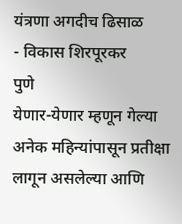यंत्रणा अगदीच ढिसाळ
- विकास शिरपूरकर
पुणे
येणार-येणार म्हणून गेल्‍या अनेक महिन्‍यांपासून प्रतीक्षा लागून असलेल्‍या आणि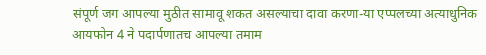संपूर्ण जग आपल्‍या मुठीत सामावू शकत असल्‍याचा दावा करणा-या एप्‍पलच्‍या अत्याधुनिक आयफोन 4 ने पदार्पणातच आपल्‍या तमाम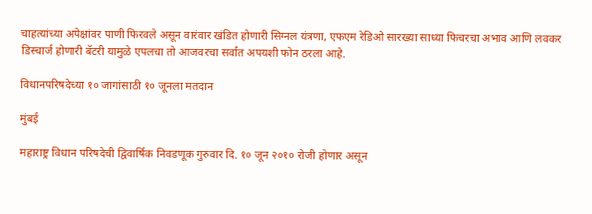चाहत्यांच्‍या अपेक्षांवर पाणी फिरवले असून वारंवार खंडित होणारी सिग्नल यंत्रणा, एफएम रेडिओ सारख्‍या साध्‍या फिचरचा अभाव आणि लवकर डिस्‍चार्ज होणारी बॅटरी यामुळे एपलचा तो आजवरचा सर्वांत अपयशी फोन ठरला आहे.

विधानपरिषदेच्या १० जागांसाठी १० जूनला मतदान

मुंबई

महाराष्ट्र विधान परिषदेची द्विवार्षिक निवडणूक गुरुवार दि. १० जून २०१० रोजी होणार असून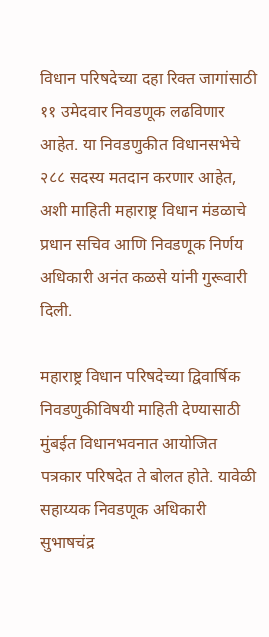विधान परिषदेच्या दहा रिक्त जागांसाठी ११ उमेदवार निवडणूक लढविणार आहेत. या निवडणुकीत विधानसभेचे २८८ सदस्य मतदान करणार आहेत, अशी माहिती महाराष्ट्र विधान मंडळाचे प्रधान सचिव आणि निवडणूक निर्णय अधिकारी अनंत कळसे यांनी गुरूवारी दिली.

महाराष्ट्र विधान परिषदेच्या द्विवार्षिक निवडणुकीविषयी माहिती देण्यासाठी मुंबईत विधानभवनात आयोजित पत्रकार परिषदेत ते बोलत होते. यावेळी सहाय्यक निवडणूक अधिकारी सुभाषचंद्र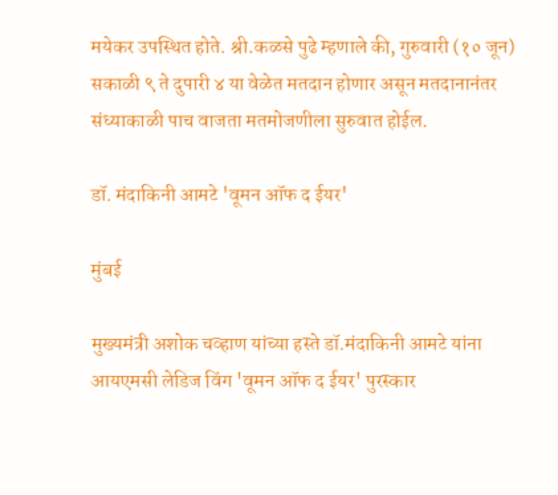मयेकर उपस्थित होते. श्री.कळसे पुढे म्हणाले की, गुरुवारी (१० जून) सकाळी ९ ते दुपारी ४ या वेळेत मतदान होणार असून मतदानानंतर संध्याकाळी पाच वाजता मतमोजणीला सुरुवात होईल.

डॉ. मंदाकिनी आमटे 'वूमन ऑफ द ईयर'

मुंबई

मुख्यमंत्री अशोक चव्हाण यांच्या हस्ते डॉ.मंदाकिनी आमटे यांना आयएमसी लेडिज विंग 'वूमन ऑफ द ईयर' पुरस्कार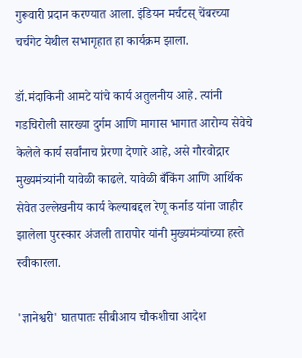गुरूवारी प्रदान करण्यात आला. इंडियन मर्चंटस् चेंबरच्या चर्चगेट येथील सभागृहात हा कार्यक्रम झाला.

डॉ.मंदाकिनी आमटे यांचे कार्य अतुलनीय आहे. त्यांनी गडचिरोली सारख्या दुर्गम आणि मागास भागात आरोग्य सेवेचे केलेले कार्य सर्वांनाच प्रेरणा देणारे आहे, असे गौरवोद्गार मुख्यमंत्र्यांनी यावेळी काढले. यावेळी बँकिंग आणि आर्थिक सेवेत उल्लेखनीय कार्य केल्याबद्दल रेणू कर्नाड यांना जाहीर झालेला पुरस्कार अंजली तारापोर यांनी मुख्यमंत्र्यांच्या हस्ते स्वीकारला.

'ज्ञानेश्वरी' घातपातः सीबीआय चौकशीचा आदेश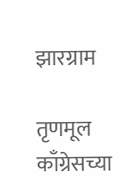झारग्राम

तृणमूल काँग्रेसच्या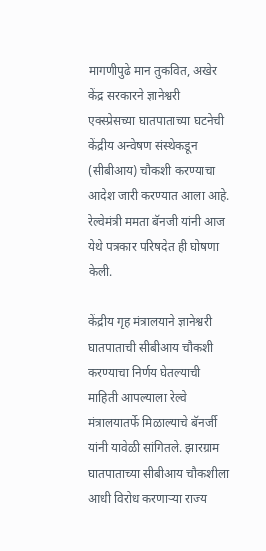मागणीपुढे मान तुकवित, अखेर केंद्र सरकारने ज्ञानेश्वरी एक्स्प्रेसच्या घातपाताच्या घटनेची केंद्रीय अन्वेषण संस्थेकडून (सीबीआय) चौकशी करण्याचा आदेश जारी करण्‍यात आला आहे. रेल्वेमंत्री ममता बॅनजी यांनी आज येथे पत्रकार परिषदेत ही घोषणा केली.

केंद्रीय गृह मंत्रालयाने ज्ञानेश्वरी घातपाताची सीबीआय चौकशी करण्याचा निर्णय घेतल्याची माहिती आपल्याला रेल्वे मंत्रालयातर्फे मिळाल्याचे बॅनर्जी यांनी यावेळी सांगितले. झारग्राम घातपाताच्या सीबीआय चौकशीला आधी विरोध करणार्‍या राज्य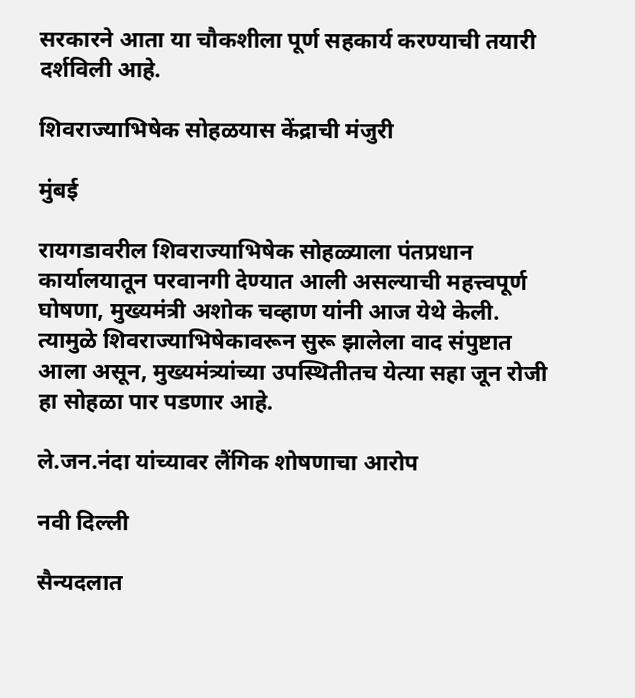सरकारने आता या चौकशीला पूर्ण सहकार्य करण्याची तयारी दर्शविली आहे.

शिवराज्याभिषेक सोहळयास केंद्राची मंजुरी

मुंबई

रायगडावरील शिवराज्याभिषेक सोहळ्याला पंतप्रधान कार्यालयातून परवानगी देण्यात आली असल्याची महत्त्वपूर्ण घोषणा, मुख्यमंत्री अशोक चव्हाण यांनी आज येथे केली. त्यामुळे शिवराज्याभिषेकावरून सुरू झालेला वाद संपुष्टात आला असून, मुख्यमंत्र्यांच्या उपस्थितीतच येत्या सहा जून रोजी हा सोहळा पार पडणार आहे.

ले.जन.नंदा यांच्‍यावर लैंगिक शोषणाचा आरोप

नवी दिल्ली

सैन्‍यदलात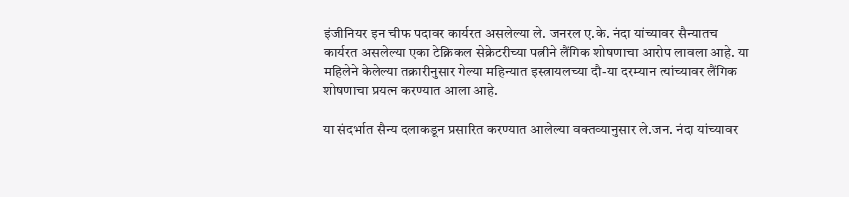इंजीनियर इन चीफ पदावर कार्यरत असलेल्‍या ले. जनरल ए.के. नंदा यांच्‍यावर सैन्‍यातच कार्यरत असलेल्‍या एका टेक्निकल सेक्रेटरीच्‍या पत्नीने लैंगिक शोषणाचा आरोप लावला आहे. या महिलेने केलेल्‍या तक्रारीनुसार गेल्‍या महिन्‍यात इस्‍त्रायलच्‍या दौ-या दरम्‍यान त्‍यांच्‍यावर लैंगिक शोषणाचा प्रयत्‍न करण्‍यात आला आहे.

या संदर्भात सैन्‍य दलाकडून प्रसारित करण्‍यात आलेल्‍या वक्तव्‍यानुसार ले.जन. नंदा यांच्‍यावर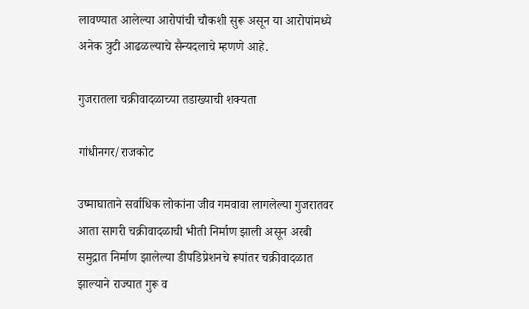लावण्‍यात आलेल्‍या आरोपांची चौकशी सुरू असून या आरोपांमध्‍ये अनेक त्रुटी आढळल्‍याचे सैन्‍यदलाचे म्‍हणणे आहे.

गुजरातला चक्रीवादळाच्‍या तडाख्‍याची शक्यता

गांधीनगर/राजकोट

उष्‍माघाताने सर्वाधिक लोकांना जीव गमवावा लागलेल्‍या गुजरातवर आता सागरी चक्रीवादळाची भीती निर्माण झाली असून अरबी समुद्रात निर्माण झालेल्‍या डीपडिप्रेशनचे रूपांतर चक्रीवादळात झाल्‍याने राज्यात गुरू व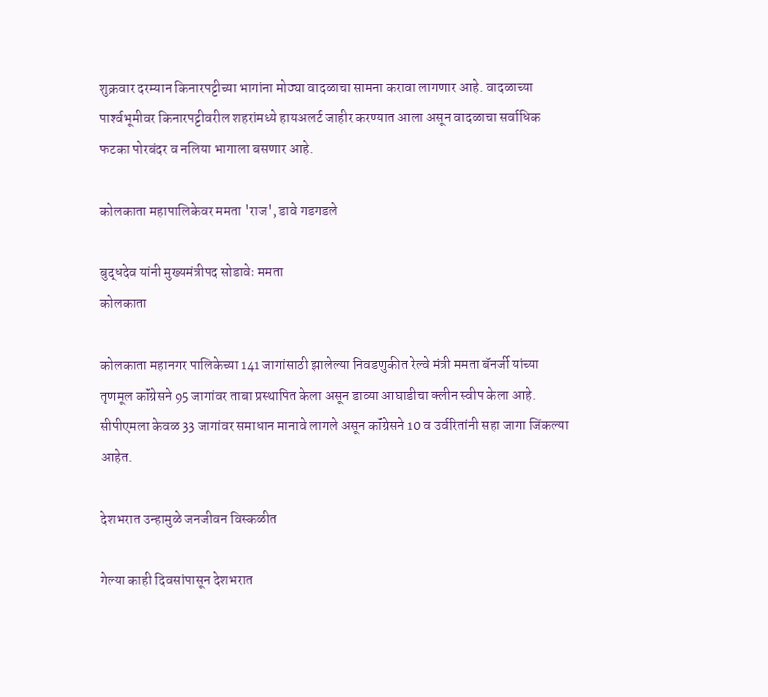शुक्रवार दरम्‍यान किनारपट्टीच्‍या भागांना मोठ्या वादळाचा सामना करावा लागणार आहे. वादळाच्‍या पार्श्‍वभूमीवर किनारपट्टीवरील शहरांमध्‍ये हायअलर्ट जाहीर करण्‍यात आला असून वादळाचा सर्वाधिक फटका पोरबंदर व नलिया भागाला बसणार आहे.

कोलकाता महापालिकेवर ममता 'राज', डावे गडगडले

बुद्धदेव यांनी मुख्‍यमंत्रीपद सोडावेः ममता
कोलकाता

कोलकाता महानगर पालिकेच्‍या 141 जागांसाठी झालेल्‍या निवडणुकीत रेल्‍वे मंत्री ममता बॅनर्जी यांच्‍या तृणमूल कॉंग्रेसने 95 जागांवर ताबा प्रस्‍थापित केला असून डाव्‍या आघाडीचा क्लीन स्‍वीप केला आहे. सीपीएमला केवळ 33 जागांवर समाधान मानावे लागले असून कॉंग्रेसने 10 व उर्वरितांनी सहा जागा जिंकल्‍या आहेत.

देशभरात उन्‍हामुळे जनजीवन विस्‍कळीत

गेल्‍या काही दिवसांपासून देशभरात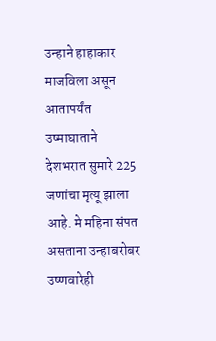उन्‍हाने हाहाकार माजविला असून आतापर्यंत उष्‍माघाताने देशभरात सुमारे 225 जणांचा मृत्यू झाला आहे. मे महिना संपत असताना उन्‍हाबरोबर उष्‍णवारेही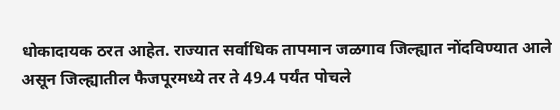धोकादायक ठरत आहेत. राज्‍यात सर्वाधिक तापमान जळगाव जिल्‍ह्यात नोंदविण्‍यात आले असून जिल्‍ह्यातील फैजपूरमध्‍ये तर ते 49.4 पर्यंत पोचले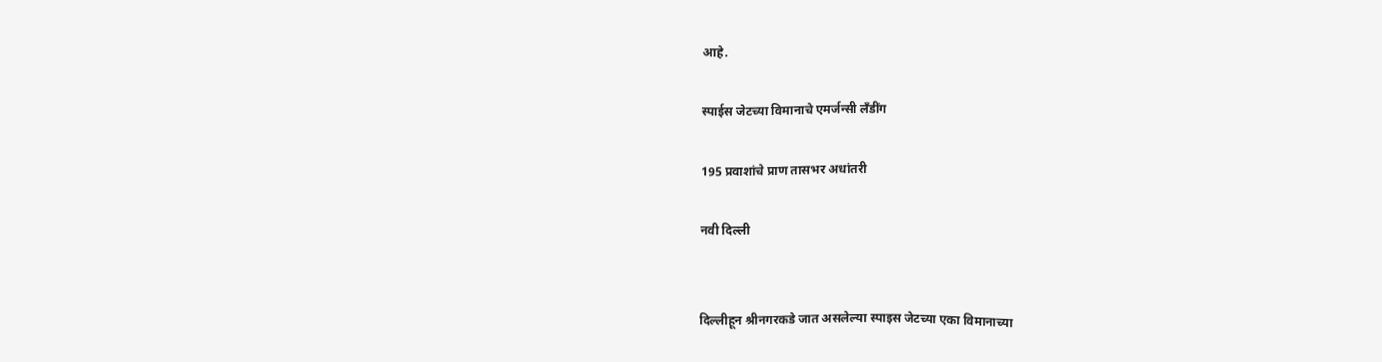आहे.

स्‍पाईस जेटच्‍या विमानाचे एमर्जन्‍सी लँडींग

195 प्रवाशांचे प्राण तासभर अधांतरी

नवी दिल्ली


दिल्लीहून श्रीनगरकडे जात असलेल्‍या स्पाइस जेटच्‍या एका विमानाच्‍या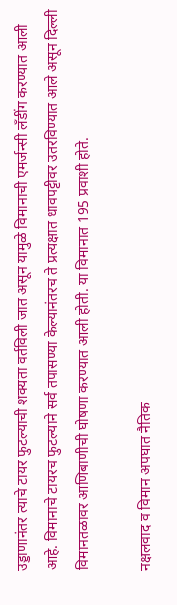उड्डाणानंतर त्याचे टायर फुटल्‍याची शक्यता वर्तविली जात असून यामुळे विमानाची एमर्जन्‍सी लँडींग करण्‍यात आली आहे. विमानाचे टायरच फुटल्‍याने सर्व तपासण्‍या केल्‍यानंतरच ते प्रत्यक्षात धावपट्टीवर उतरविण्‍यात आले असून दिल्ली विमानतळावर आणिबाणीची घोषणा करण्‍यात आली होती. या विमानात 195 प्रवाशी होते.

नक्षलवाद व विमान अपघात नैतिक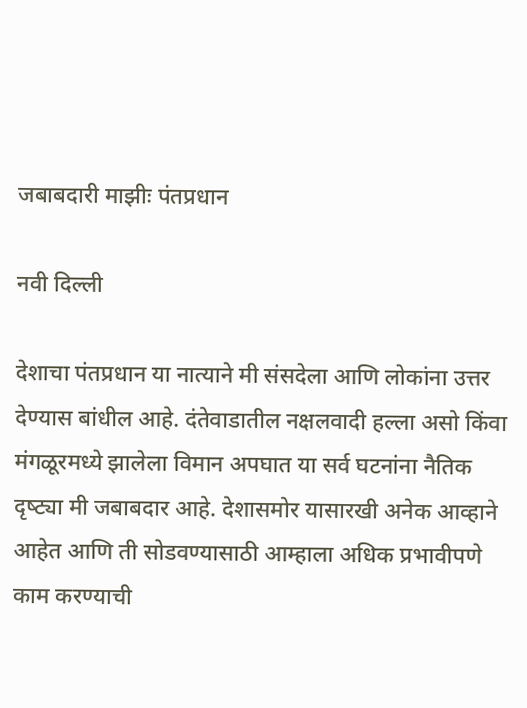जबाबदारी माझीः पंतप्रधान

नवी दिल्ली

देशाचा पंतप्रधान या नात्याने मी संसदेला आणि लोकांना उत्तर देण्‍यास बांधील आहे. दंतेवाडातील नक्षलवादी हल्‍ला असो किंवा मंगळूरमध्‍ये झालेला विमान अपघात या सर्व घटनांना नैतिक दृष्‍ट्या मी जबाबदार आहे. देशासमोर यासारखी अनेक आव्‍हाने आहेत आणि ती सोडवण्‍यासाठी आम्हाला अधिक प्रभावीपणे काम करण्‍याची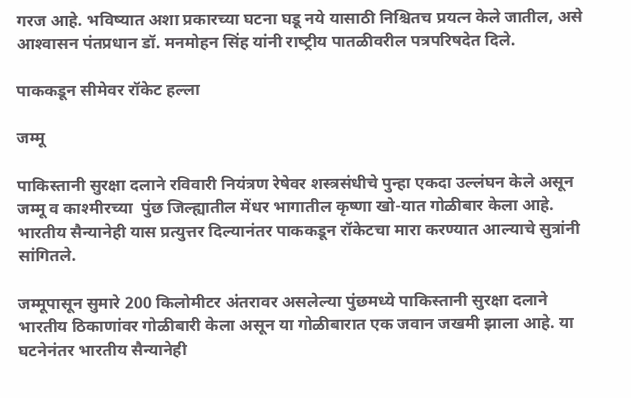गरज आहे. भविष्‍यात अशा प्रकारच्‍या घटना घडू नये यासाठी निश्चितच प्रयत्न केले जातील, असे आश्‍वासन पंतप्रधान डॉ. मनमोहन सिंह यांनी राष्‍ट्रीय पातळीवरील पत्रपरिषदेत दिले.

पाककडून सीमेवर रॉकेट हल्‍ला

जम्मू

पाकिस्तानी सुरक्षा दलाने रविवारी नियंत्रण रेषेवर शस्‍त्रसंधीचे पुन्‍हा एकदा उल्लंघन केले असून जम्मू व काश्मीरच्‍या  पुंछ जिल्‍ह्यातील मेंधर भागातील कृष्णा खो-यात गोळीबार केला आहे. भारतीय सैन्‍यानेही यास प्रत्युत्तर दिल्‍यानंतर पाककडून रॉकेटचा मारा करण्‍यात आल्‍याचे सुत्रांनी सांगितले.

जम्मूपासून सुमारे 200 किलोमीटर अंतरावर असलेल्‍या पुंछमध्‍ये पाकिस्तानी सुरक्षा दलाने भारतीय ठिकाणांवर गोळीबारी केला असून या गोळीबारात एक जवान जखमी झाला आहे. या घटनेनंतर भारतीय सैन्‍यानेही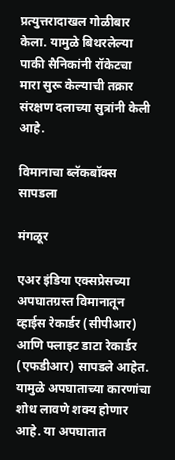प्रत्युत्तरादाखल गोळीबार केला. यामुळे बिथरलेल्‍या पाकी सैनिकांनी रॉकेटचा मारा सुरू केल्याची तक्रार संरक्षण दलाच्‍या सुत्रांनी केली आहे.

विमानाचा ब्लॅकबॉक्स सापडला

मंगळूर

एअर इंडिया एक्सप्रेसच्‍या अपघातग्रस्‍त विमानातून व्‍हाईस रेकार्डर (सीपीआर) आणि फ्लाइट डाटा रेकार्डर
(एफडीआर) सापडले आहेत. यामुळे अपघाताच्‍या कारणांचा शोध लावणे शक्य होणार आहे. या अपघातात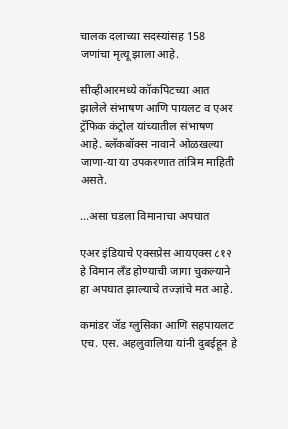चालक दलाच्‍या सदस्‍यांसह 158 जणांचा मृत्यू झाला आहे.

सीव्‍हीआरमध्‍ये कॉकपिटच्‍या आत झालेले संभाषण आणि पायलट व एअर ट्रॅफिक कंट्रोल यांच्‍यातील संभाषण आहे. ब्लॅकबॉक्स नावाने ओळखल्‍या जाणा-या या उपकरणात तांत्रिम माहिती असते.

...असा घडला विमानाचा अपघात

एअर इंडियाचे एक्सप्रेस आयएक्स ८१२ हे विमान लॅंड होण्याची जागा चुकल्याने हा अपघात झाल्याचे तज्ज्ञांचे मत आहे.

कमांडर जॅड ग्लुसिका आणि सहपायलट एच. एस. अहलुवालिया यांनी दुबईहून हे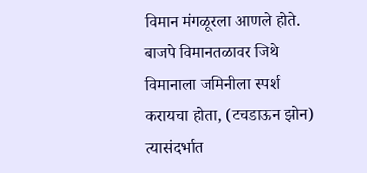विमान मंगळूरला आणले होते. बाजपे विमानतळावर जिथे विमानाला जमिनीला स्पर्श करायचा होता, (टचडाऊन झोन) त्यासंदर्भात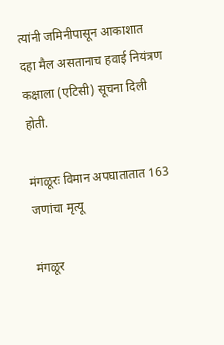त्यांनी जमिनीपासून आकाशात दहा मैल असतानाच हवाई नियंत्रण कक्षाला (एटिसी) सूचना दिली होती.

मंगळूरः विमान अपघातातात 163 जणांचा मृत्‍यू

मंगळूर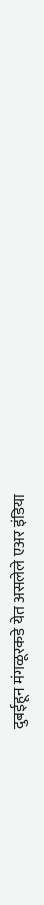दुबईहून मंगळूरकडे येत असलेले एअर इंडिया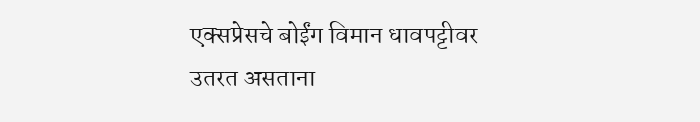एक्‍सप्रेसचे बोईंग विमान धावपट्टीवर उतरत असताना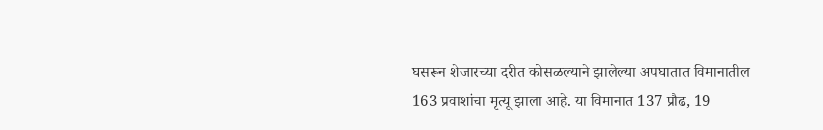घसरून शेजारच्‍या दरीत कोसळल्‍याने झालेल्या अपघातात विमानातील 163 प्रवाशांचा मृत्यू झाला आहे. या विमानात 137 प्रौढ, 19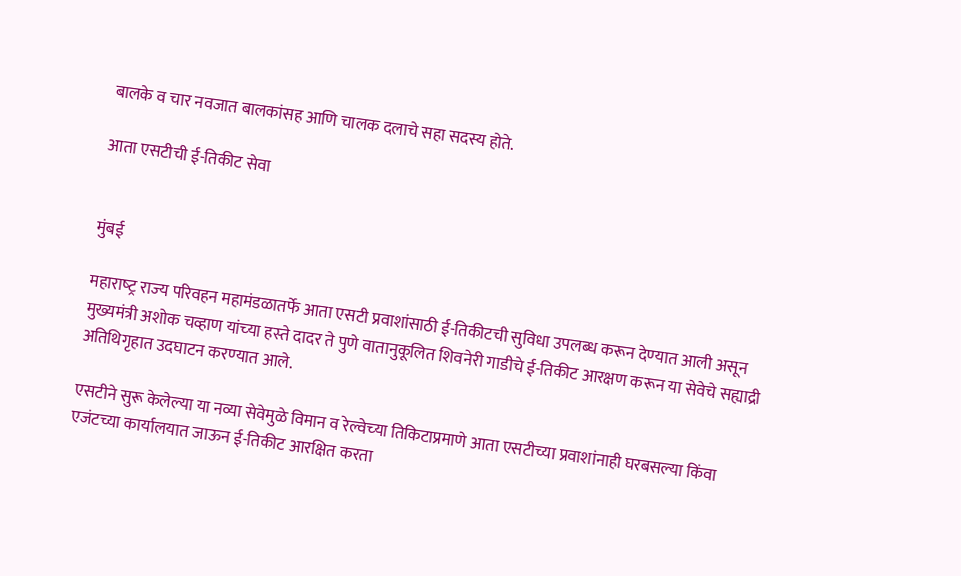बालके व चार नवजात बालकांसह आणि चालक दलाचे सहा सदस्य होते.

आता एसटीची ई-तिकीट सेवा


मुंबई

महाराष्‍ट्र राज्‍य परिवहन महामंडळातर्फे आता एसटी प्रवाशांसाठी ई-तिकीटची सुविधा उपलब्‍ध करून देण्‍यात आली असून मुख्यमंत्री अशोक चव्हाण यांच्‍या हस्‍ते दादर ते पुणे वातानुकूलित शिवनेरी गाडीचे ई-तिकीट आरक्षण करून या सेवेचे सह्याद्री अतिथिगृहात उदघाटन करण्‍यात आले.

एसटीने सुरू केलेल्या या नव्या सेवेमुळे विमान व रेल्‍वेच्‍या तिकिटाप्रमाणे आता एसटीच्या प्रवाशांनाही घरबसल्या किंवा एजंटच्या कार्यालयात जाऊन ई-तिकीट आरक्षित करता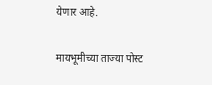येणार आहे.

मायभूमीच्‍या ताज्या पोस्‍ट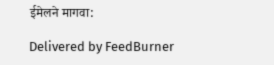ईमेलने मागवा:

Delivered by FeedBurner